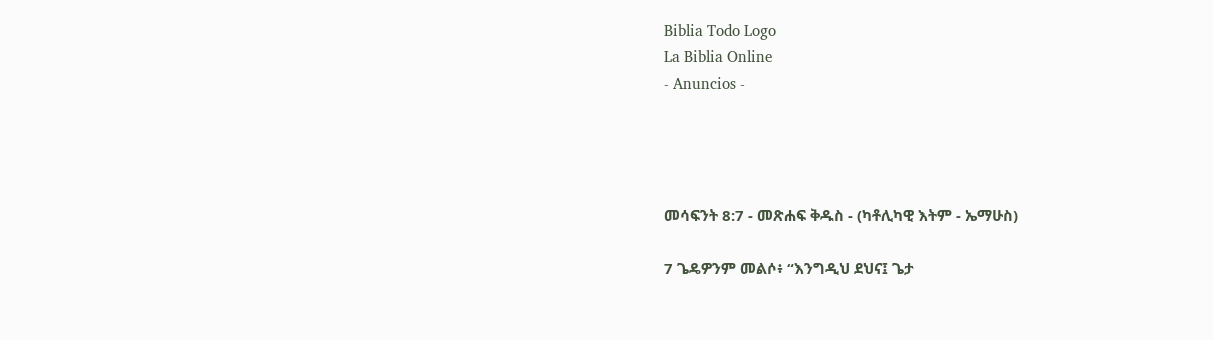Biblia Todo Logo
La Biblia Online
- Anuncios -




መሳፍንት 8:7 - መጽሐፍ ቅዱስ - (ካቶሊካዊ እትም - ኤማሁስ)

7 ጌዴዎንም መልሶ፥ “እንግዲህ ደህና፤ ጌታ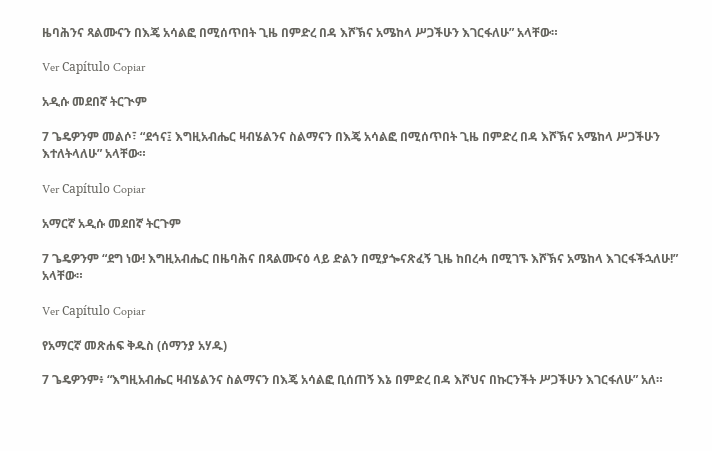ዜባሕንና ጻልሙናን በእጄ አሳልፎ በሚሰጥበት ጊዜ በምድረ በዳ እሾኽና አሜከላ ሥጋችሁን እገርፋለሁ” አላቸው።

Ver Capítulo Copiar

አዲሱ መደበኛ ትርጒም

7 ጌዴዎንም መልሶ፣ “ደኅና፤ እግዚአብሔር ዛብሄልንና ስልማናን በእጄ አሳልፎ በሚሰጥበት ጊዜ በምድረ በዳ እሾኽና አሜከላ ሥጋችሁን እተለትላለሁ” አላቸው።

Ver Capítulo Copiar

አማርኛ አዲሱ መደበኛ ትርጉም

7 ጌዴዎንም “ደግ ነው! እግዚአብሔር በዜባሕና በጻልሙናዕ ላይ ድልን በሚያጐናጽፈኝ ጊዜ ከበረሓ በሚገኙ እሾኽና አሜከላ እገርፋችኋለሁ!” አላቸው።

Ver Capítulo Copiar

የአማርኛ መጽሐፍ ቅዱስ (ሰማንያ አሃዱ)

7 ጌዴዎንም፥ “እግዚአብሔር ዛብሄልንና ስልማናን በእጄ አሳልፎ ቢሰጠኝ እኔ በምድረ በዳ እሾህና በኩርንችት ሥጋችሁን እገርፋለሁ” አለ።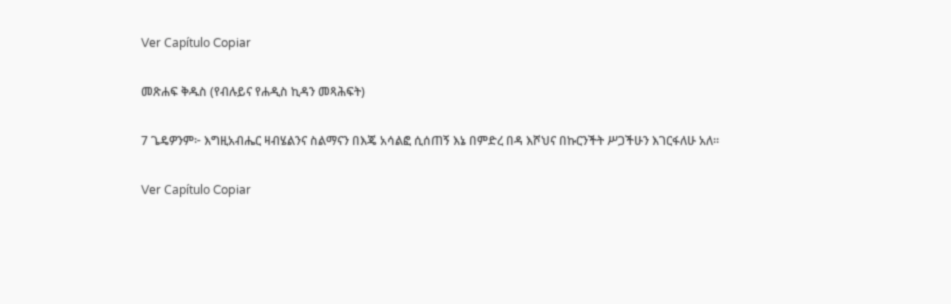Ver Capítulo Copiar

መጽሐፍ ቅዱስ (የብሉይና የሐዲስ ኪዳን መጻሕፍት)

7 ጌዴዎንም፦ እግዚአብሔር ዛብሄልንና ስልማናን በእጄ አሳልፎ ሲሰጠኝ እኔ በምድረ በዳ እሾህና በኩርንችት ሥጋችሁን እገርፋለሁ አለ።

Ver Capítulo Copiar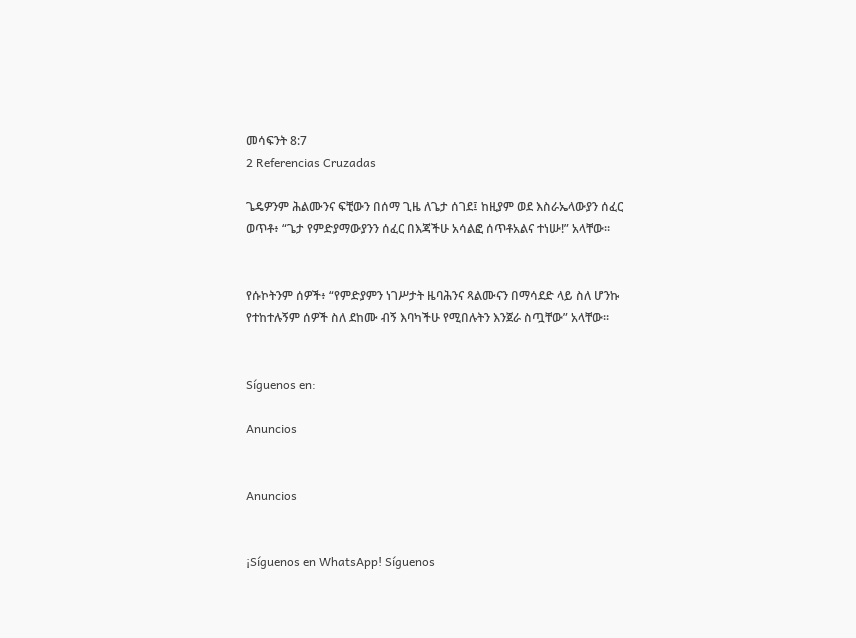መሳፍንት 8:7
2 Referencias Cruzadas

ጌዴዎንም ሕልሙንና ፍቺውን በሰማ ጊዜ ለጌታ ሰገደ፤ ከዚያም ወደ እስራኤላውያን ሰፈር ወጥቶ፥ “ጌታ የምድያማውያንን ሰፈር በእጃችሁ አሳልፎ ሰጥቶአልና ተነሡ!” አላቸው።


የሱኮትንም ሰዎች፥ “የምድያምን ነገሥታት ዜባሕንና ጻልሙናን በማሳደድ ላይ ስለ ሆንኩ የተከተሉኝም ሰዎች ስለ ደከሙ ብኝ እባካችሁ የሚበሉትን እንጀራ ስጧቸው” አላቸው።


Síguenos en:

Anuncios


Anuncios


¡Síguenos en WhatsApp! Síguenos